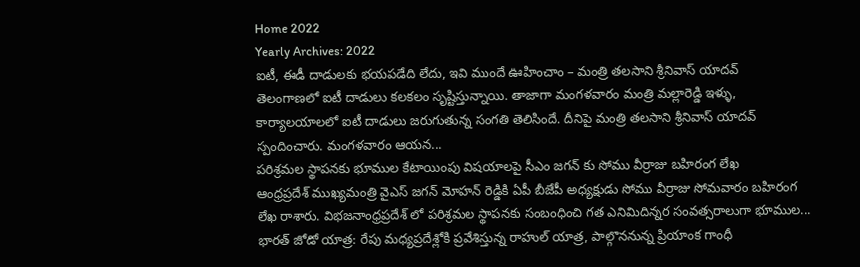Home 2022
Yearly Archives: 2022
ఐటీ, ఈడీ దాడులకు భయపడేది లేదు, ఇవి ముందే ఊహించాం – మంత్రి తలసాని శ్రీనివాస్ యాదవ్
తెలంగాణలో ఐటీ దాడులు కలకలం సృష్టిస్తున్నాయి. తాజాగా మంగళవారం మంత్రి మల్లారెడ్డి ఇళ్ళు, కార్యాలయాలలో ఐటీ దాడులు జరుగుతున్న సంగతి తెలిసిందే. దీనిపై మంత్రి తలసాని శ్రీనివాస్ యాదవ్ స్పందించారు. మంగళవారం ఆయన...
పరిశ్రమల స్థాపనకు భూముల కేటాయింపు విషయాలపై సీఎం జగన్ కు సోము వీర్రాజు బహిరంగ లేఖ
ఆంధ్రప్రదేశ్ ముఖ్యమంత్రి వైఎస్ జగన్ మోహన్ రెడ్డికి ఏపీ బీజేపీ అధ్యక్షుడు సోము వీర్రాజు సోమవారం బహిరంగ లేఖ రాశారు. విభజనాంధ్రప్రదేశ్ లో పరిశ్రమల స్థాపనకు సంబంధించి గత ఎనిమిదిన్నర సంవత్సరాలుగా భూముల...
భారత్ జోడో యాత్ర: రేపు మధ్యప్రదేశ్లోకి ప్రవేశిస్తున్న రాహుల్ యాత్ర, పాల్గొననున్న ప్రియాంక గాంధీ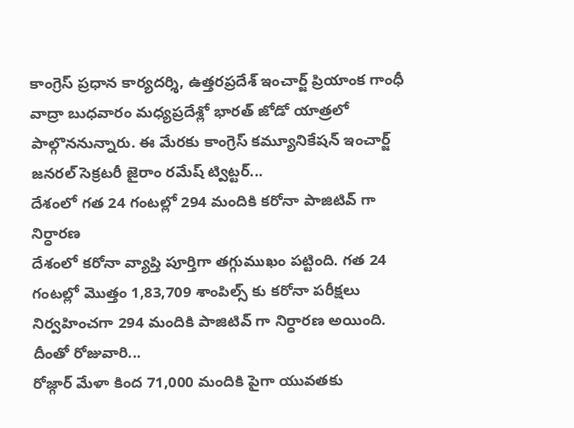కాంగ్రెస్ ప్రధాన కార్యదర్శి, ఉత్తరప్రదేశ్ ఇంచార్జ్ ప్రియాంక గాంధీ వాద్రా బుధవారం మధ్యప్రదేశ్లో భారత్ జోడో యాత్రలో పాల్గొననున్నారు. ఈ మేరకు కాంగ్రెస్ కమ్యూనికేషన్ ఇంచార్జ్ జనరల్ సెక్రటరీ జైరాం రమేష్ ట్విట్టర్...
దేశంలో గత 24 గంటల్లో 294 మందికి కరోనా పాజిటివ్ గా నిర్ధారణ
దేశంలో కరోనా వ్యాప్తి పూర్తిగా తగ్గుముఖం పట్టింది. గత 24 గంటల్లో మొత్తం 1,83,709 శాంపిల్స్ కు కరోనా పరీక్షలు నిర్వహించగా 294 మందికి పాజిటివ్ గా నిర్ధారణ అయింది. దీంతో రోజువారి...
రోజ్గార్ మేళా కింద 71,000 మందికి పైగా యువతకు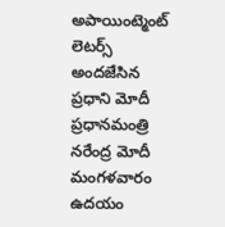అపాయింట్మెంట్ లెటర్స్ అందజేసిన ప్రధాని మోదీ
ప్రధానమంత్రి నరేంద్ర మోదీ మంగళవారం ఉదయం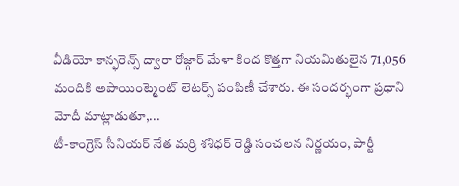వీడియో కాన్ఫరెన్స్ ద్వారా రోజ్గార్ మేళా కింద కొత్తగా నియమితులైన 71,056 మందికి అపాయింట్మెంట్ లెటర్స్ పంపిణీ చేశారు. ఈ సందర్భంగా ప్రధాని మోదీ మాట్లాడుతూ,...
టీ-కాంగ్రెస్ సీనియర్ నేత మర్రి శశిధర్ రెడ్డి సంచలన నిర్ణయం, పార్టీ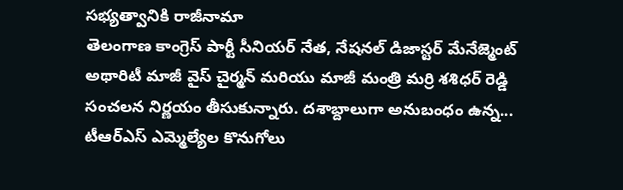సభ్యత్వానికి రాజీనామా
తెలంగాణ కాంగ్రెస్ పార్టీ సీనియర్ నేత, నేషనల్ డిజాస్టర్ మేనేజ్మెంట్ అథారిటీ మాజీ వైస్ చైర్మన్ మరియు మాజీ మంత్రి మర్రి శశిధర్ రెడ్డి సంచలన నిర్ణయం తీసుకున్నారు. దశాబ్దాలుగా అనుబంధం ఉన్న...
టీఆర్ఎస్ ఎమ్మెల్యేల కొనుగోలు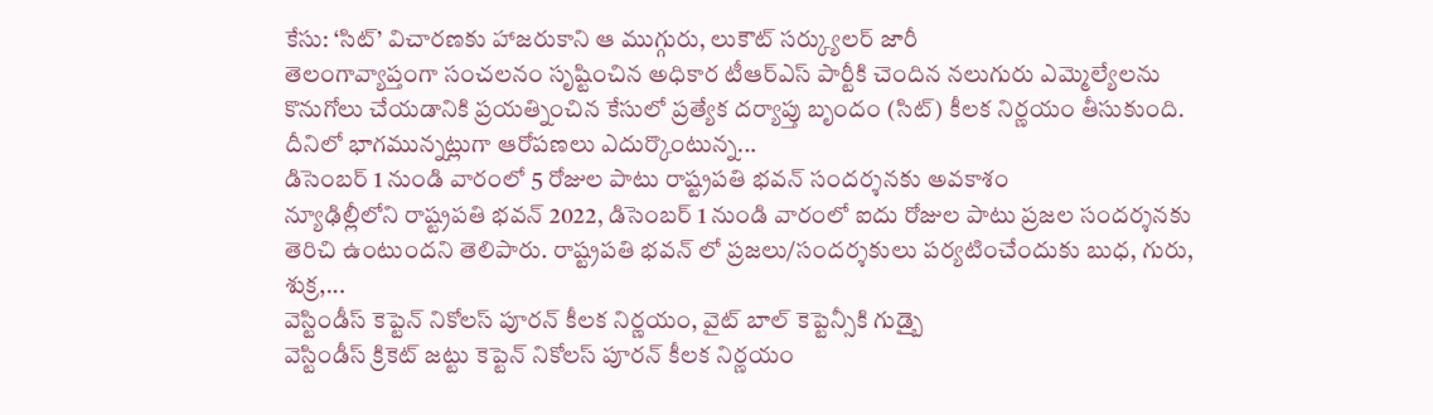కేసు: ‘సిట్’ విచారణకు హాజరుకాని ఆ ముగ్గురు, లుకౌట్ సర్క్యులర్ జారీ
తెలంగావ్యాప్తంగా సంచలనం సృష్టించిన అధికార టీఆర్ఎస్ పార్టీకి చెందిన నలుగురు ఎమ్మెల్యేలను కొనుగోలు చేయడానికి ప్రయత్నించిన కేసులో ప్రత్యేక దర్యాప్తు బృందం (సిట్) కీలక నిర్ణయం తీసుకుంది. దీనిలో భాగమున్నట్లుగా ఆరోపణలు ఎదుర్కొంటున్న...
డిసెంబర్ 1 నుండి వారంలో 5 రోజుల పాటు రాష్ట్రపతి భవన్ సందర్శనకు అవకాశం
న్యూఢిల్లీలోని రాష్ట్రపతి భవన్ 2022, డిసెంబర్ 1 నుండి వారంలో ఐదు రోజుల పాటు ప్రజల సందర్శనకు తెరిచి ఉంటుందని తెలిపారు. రాష్ట్రపతి భవన్ లో ప్రజలు/సందర్శకులు పర్యటించేందుకు బుధ, గురు, శుక్ర,...
వెస్టిండీస్ కెప్టెన్ నికోలస్ పూరన్ కీలక నిర్ణయం, వైట్ బాల్ కెప్టెన్సీకి గుడ్బై
వెస్టిండీస్ క్రికెట్ జట్టు కెప్టెన్ నికోలస్ పూరన్ కీలక నిర్ణయం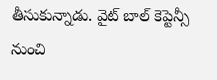తీసుకున్నాడు. వైట్ బాల్ కెప్టెన్సీ నుంచి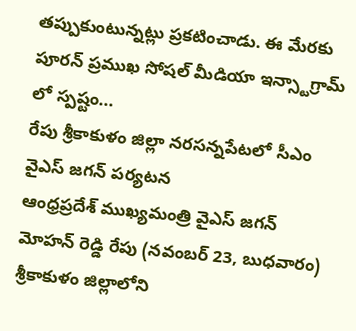తప్పుకుంటున్నట్లు ప్రకటించాడు. ఈ మేరకు పూరన్ ప్రముఖ సోషల్ మీడియా ఇన్స్టాగ్రామ్ లో స్పష్టం...
రేపు శ్రీకాకుళం జిల్లా నరసన్నపేటలో సీఎం వైఎస్ జగన్ పర్యటన
ఆంధ్రప్రదేశ్ ముఖ్యమంత్రి వైఎస్ జగన్ మోహన్ రెడ్డి రేపు (నవంబర్ 23, బుధవారం) శ్రీకాకుళం జిల్లాలోని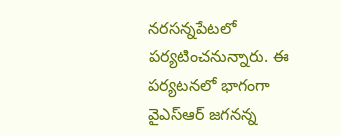నరసన్నపేటలో పర్యటించనున్నారు. ఈ పర్యటనలో భాగంగా వైఎస్ఆర్ జగనన్న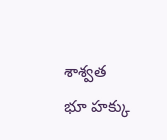శాశ్వత భూ హక్కు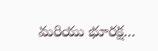మరియు భూరక్ష...